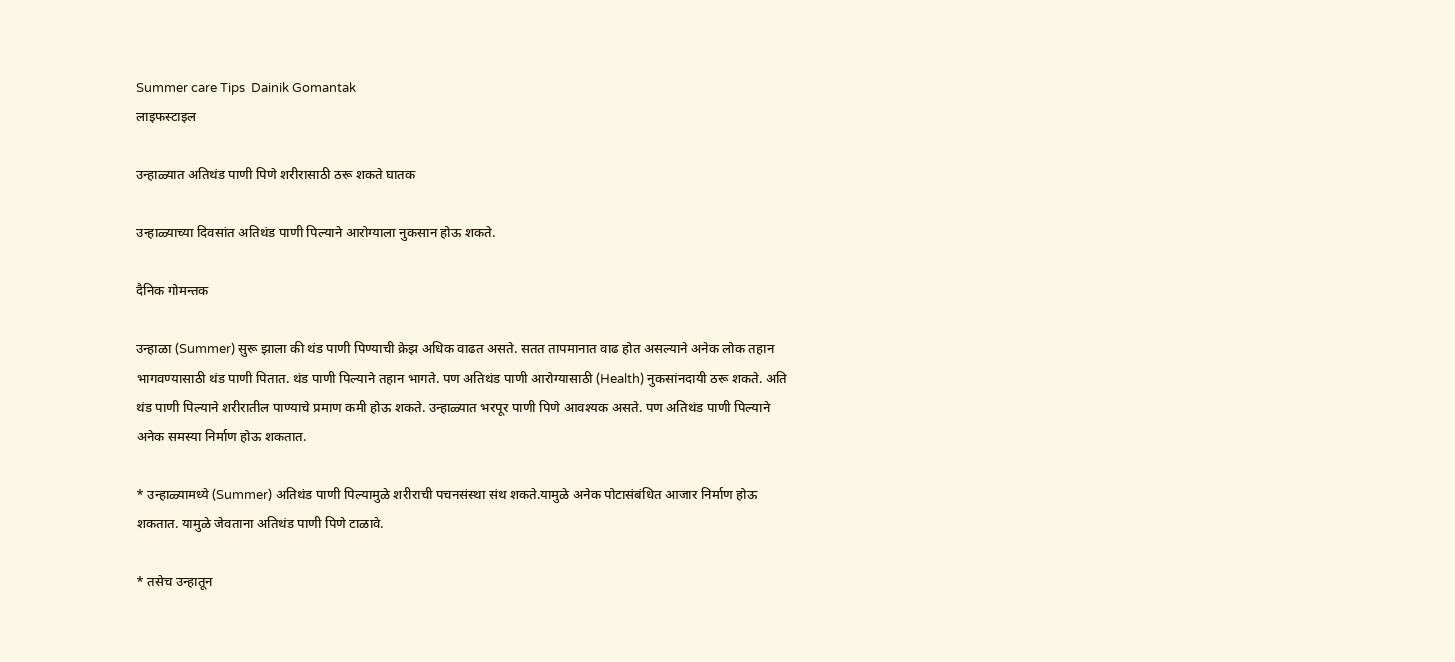Summer care Tips  Dainik Gomantak
लाइफस्टाइल

उन्हाळ्यात अतिथंड पाणी पिणे शरीरासाठी ठरू शकते घातक

उन्हाळ्याच्या दिवसांत अतिथंड पाणी पिल्याने आरोग्याला नुकसान होऊ शकते.

दैनिक गोमन्तक

उन्हाळा (Summer) सुरू झाला की थंड पाणी पिण्याची क्रेझ अधिक वाढत असते. सतत तापमानात वाढ होत असल्याने अनेक लोक तहान भागवण्यासाठी थंड पाणी पितात. थंड पाणी पिल्याने तहान भागते. पण अतिथंड पाणी आरोग्यासाठी (Health) नुकसांनदायी ठरू शकते. अति थंड पाणी पिल्याने शरीरातील पाण्याचे प्रमाण कमी होऊ शकते. उन्हाळ्यात भरपूर पाणी पिणे आवश्यक असते. पण अतिथंड पाणी पिल्याने अनेक समस्या निर्माण होऊ शकतात.

* उन्हाळ्यामध्ये (Summer) अतिथंड पाणी पिल्यामुळे शरीराची पचनसंस्था संथ शकते.यामुळे अनेक पोटासंबंधित आजार निर्माण होऊ शकतात. यामुळे जेवताना अतिथंड पाणी पिणे टाळावे.

* तसेच उन्हातून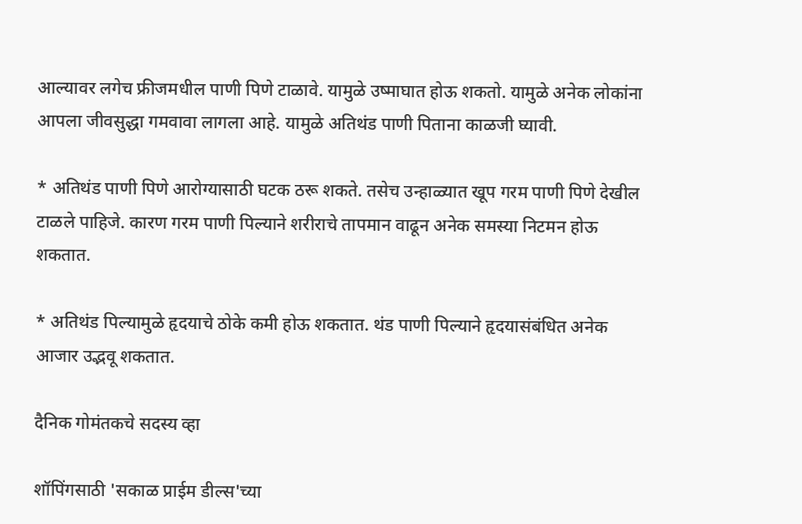आल्यावर लगेच फ्रीजमधील पाणी पिणे टाळावे. यामुळे उष्माघात होऊ शकतो. यामुळे अनेक लोकांना आपला जीवसुद्धा गमवावा लागला आहे. यामुळे अतिथंड पाणी पिताना काळजी घ्यावी.

* अतिथंड पाणी पिणे आरोग्यासाठी घटक ठरू शकते. तसेच उन्हाळ्यात खूप गरम पाणी पिणे देखील टाळले पाहिजे. कारण गरम पाणी पिल्याने शरीराचे तापमान वाढून अनेक समस्या निटमन होऊ शकतात.

* अतिथंड पिल्यामुळे हृदयाचे ठोके कमी होऊ शकतात. थंड पाणी पिल्याने हृदयासंबंधित अनेक आजार उद्भवू शकतात.

दैनिक गोमंतकचे सदस्य व्हा

शॉपिंगसाठी 'सकाळ प्राईम डील्स'च्या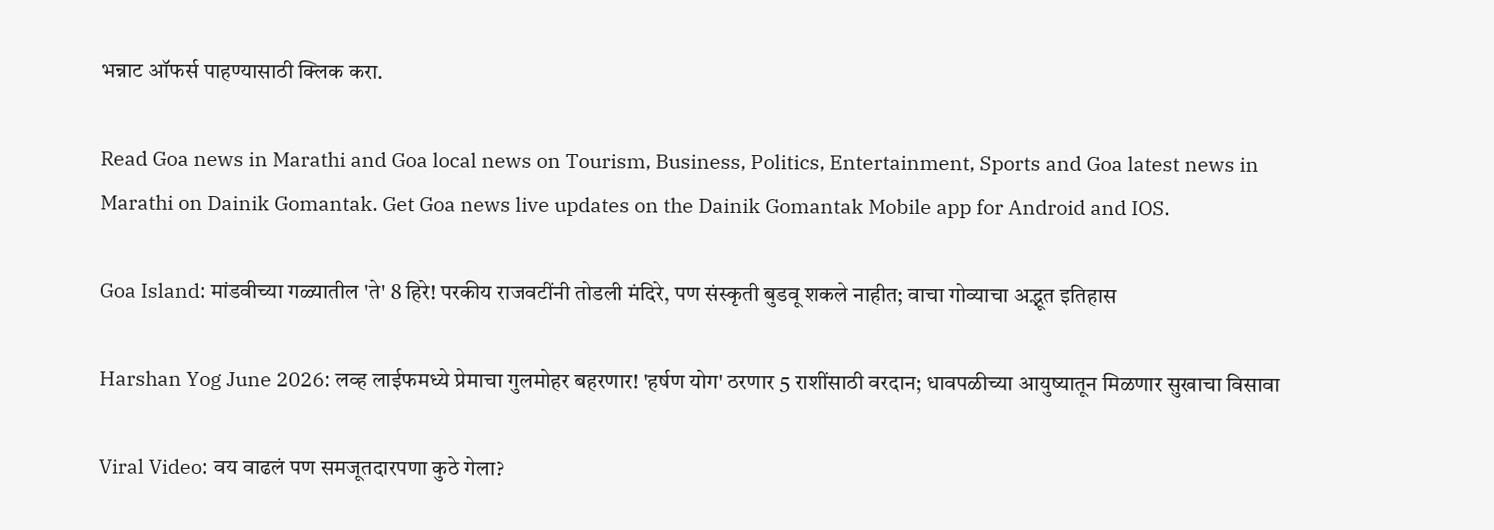भन्नाट ऑफर्स पाहण्यासाठी क्लिक करा.

Read Goa news in Marathi and Goa local news on Tourism, Business, Politics, Entertainment, Sports and Goa latest news in Marathi on Dainik Gomantak. Get Goa news live updates on the Dainik Gomantak Mobile app for Android and IOS.

Goa Island: मांडवीच्या गळ्यातील 'ते' 8 हिरे! परकीय राजवटींनी तोडली मंदिरे, पण संस्कृती बुडवू शकले नाहीत; वाचा गोव्याचा अद्भूत इतिहास

Harshan Yog June 2026: लव्ह लाईफमध्ये प्रेमाचा गुलमोहर बहरणार! 'हर्षण योग' ठरणार 5 राशींसाठी वरदान; धावपळीच्या आयुष्यातून मिळणार सुखाचा विसावा

Viral Video: वय वाढलं पण समजूतदारपणा कुठे गेला?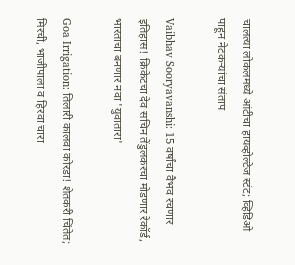चालत्या लोकलमध्ये आंटीचा हायव्होल्टेज स्टंट; व्हिडिओ पाहून नेटकऱ्यांचा संताप

Vaibhav Sooryavanshi: 15 वर्षांचा वैभव रचणार इतिहास! क्रिकेटचा देव सचिन तेंडुलकरचा मोडणार रेकॉर्ड, भारताचा बनणार नवा 'युवातारा'

Goa Irrigation: तिलारी कालवा कोरडा! शेतकरी चिंतेत; मिरची, भाजीपाला व हिरवा चारा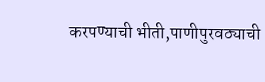करपण्याची भीती,पाणीपुरवठ्याची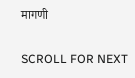मागणी

SCROLL FOR NEXT